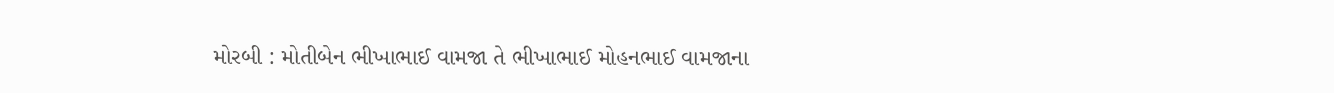મોરબી : મોતીબેન ભીખાભાઈ વામજા તે ભીખાભાઈ મોહનભાઈ વામજાના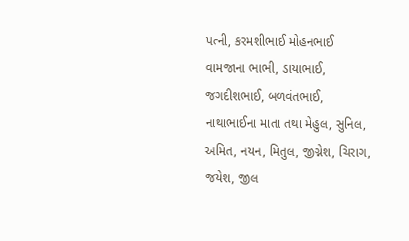પત્ની, કરમશીભાઈ મોહનભાઈ વામજાના ભાભી, ડાયાભાઈ, જગદીશભાઈ, બળવંતભાઈ, નાથાભાઈના માતા તથા મેહુલ, સુનિલ, અમિત, નયન, મિતુલ, જીગ્નેશ, ચિરાગ, જયેશ, જીલ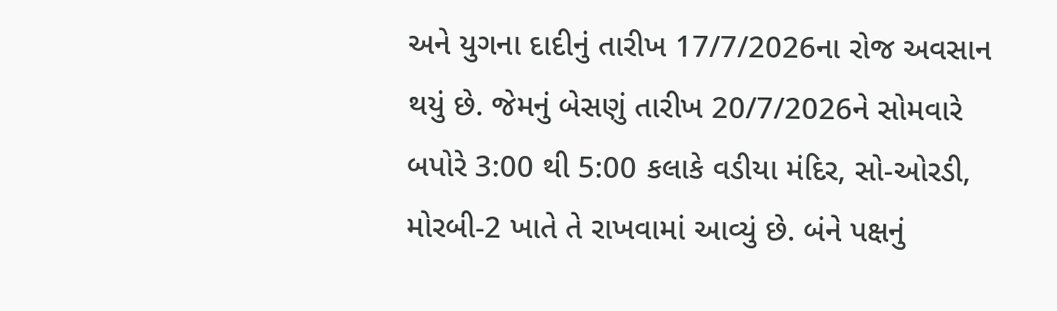અને યુગના દાદીનું તારીખ 17/7/2026ના રોજ અવસાન થયું છે. જેમનું બેસણું તારીખ 20/7/2026ને સોમવારે બપોરે 3:00 થી 5:00 કલાકે વડીયા મંદિર, સો-ઓરડી, મોરબી-2 ખાતે તે રાખવામાં આવ્યું છે. બંને પક્ષનું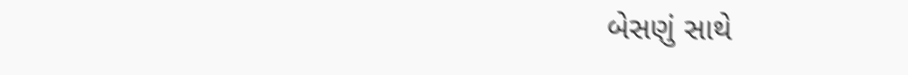બેસણું સાથે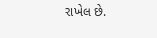રાખેલ છે.